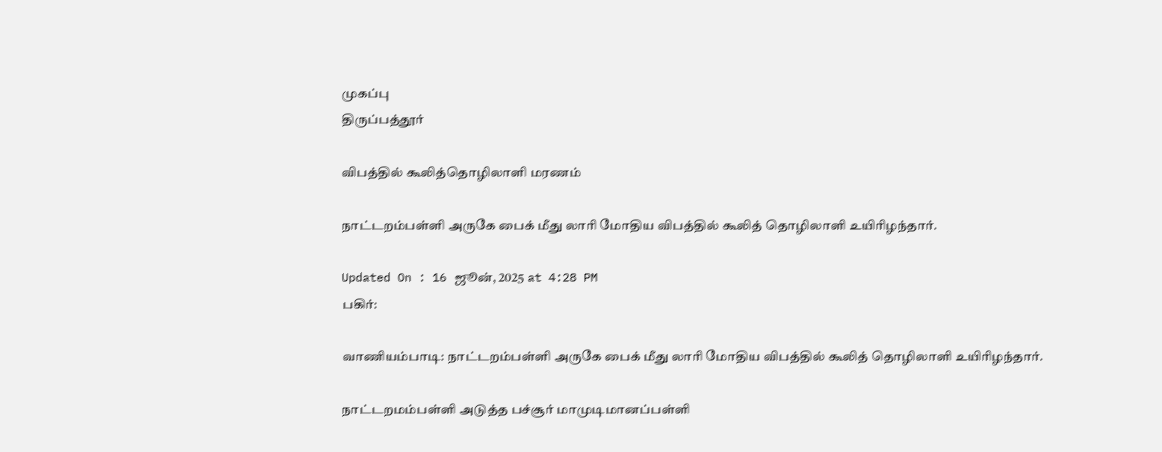முகப்பு
திருப்பத்தூர்

விபத்தில் கூலித்தொழிலாளி மரணம்

நாட்டறம்பள்ளி அருகே பைக் மீது லாரி மோதிய விபத்தில் கூலித் தொழிலாளி உயிரிழந்தார்.

Updated On : 16 ஜூன், 2025 at 4:28 PM
பகிர்:

வாணியம்பாடி: நாட்டறம்பள்ளி அருகே பைக் மீது லாரி மோதிய விபத்தில் கூலித் தொழிலாளி உயிரிழந்தார்.

நாட்டறமம்பள்ளி அடுத்த பச்சூர் மாமுடிமானப்பள்ளி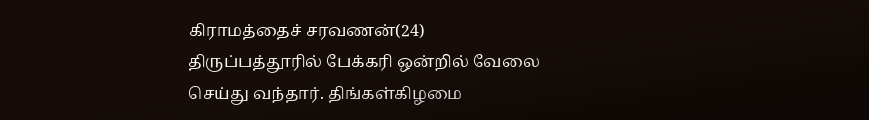கிராமத்தைச் சரவணன்(24) திருப்பத்தூரில் பேக்கரி ஒன்றில் வேலை செய்து வந்தார். திங்கள்கிழமை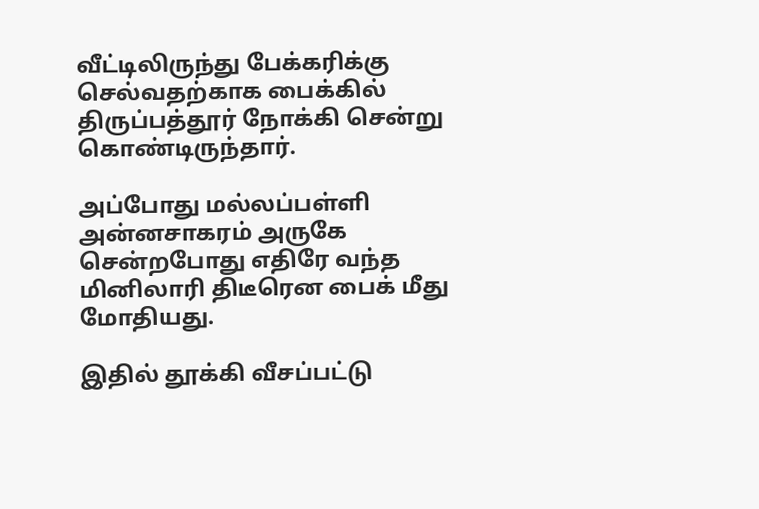வீட்டிலிருந்து பேக்கரிக்கு செல்வதற்காக பைக்கில் திருப்பத்தூர் நோக்கி சென்று கொண்டிருந்தார்.

அப்போது மல்லப்பள்ளி அன்னசாகரம் அருகே சென்றபோது எதிரே வந்த மினிலாரி திடீரென பைக் மீது மோதியது.

இதில் தூக்கி வீசப்பட்டு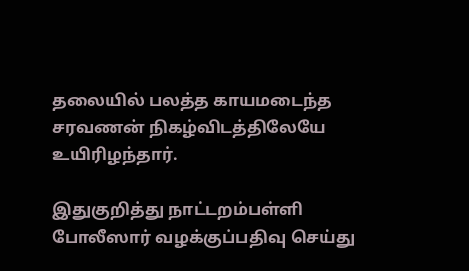தலையில் பலத்த காயமடைந்த சரவணன் நிகழ்விடத்திலேயே உயிரிழந்தார்.

இதுகுறித்து நாட்டறம்பள்ளி போலீஸார் வழக்குப்பதிவு செய்து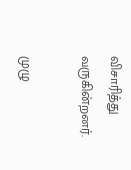விசாரித்து வருகின்றனர்.

முழு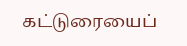கட்டுரையைப்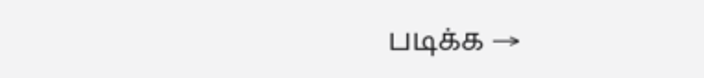படிக்க →